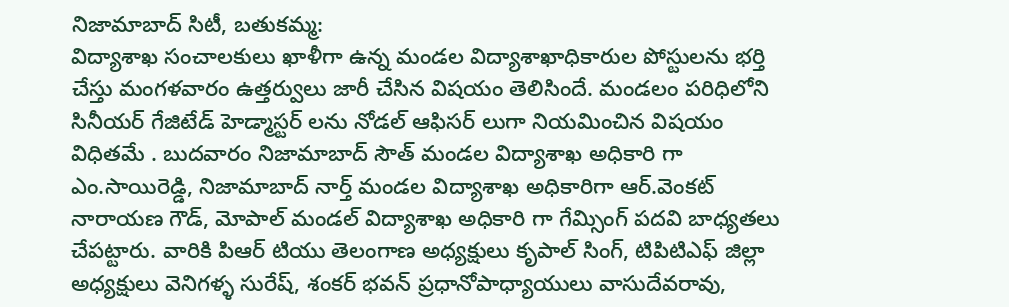నిజామాబాద్ సిటీ, బతుకమ్మ:
విద్యాశాఖ సంచాలకులు ఖాళీగా ఉన్న మండల విద్యాశాఖాధికారుల పోస్టులను భర్తి చేస్తు మంగళవారం ఉత్తర్వులు జారీ చేసిన విషయం తెలిసిందే. మండలం పరిధిలోని సినీయర్ గేజిటేడ్ హెడ్మాస్టర్ లను నోడల్ ఆఫిసర్ లుగా నియమించిన విషయం విధితమే . బుదవారం నిజామాబాద్ సౌత్ మండల విద్యాశాఖ అధికారి గా ఎం.సాయిరెడ్డి, నిజామాబాద్ నార్త్ మండల విద్యాశాఖ అధికారిగా ఆర్.వెంకట్ నారాయణ గౌడ్, మోపాల్ మండల్ విద్యాశాఖ అధికారి గా గేమ్సింగ్ పదవి బాధ్యతలు చేపట్టారు. వారికి పిఆర్ టియు తెలంగాణ అధ్యక్షులు కృపాల్ సింగ్, టిపిటిఎఫ్ జిల్లా అధ్యక్షులు వెనిగళ్ళ సురేష్, శంకర్ భవన్ ప్రధానోపాధ్యాయులు వాసుదేవరావు,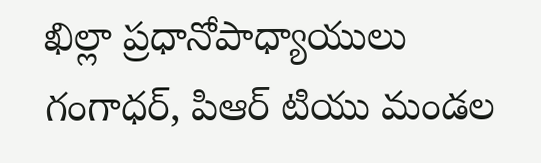ఖిల్లా ప్రధానోపాధ్యాయులు గంగాధర్, పిఆర్ టియు మండల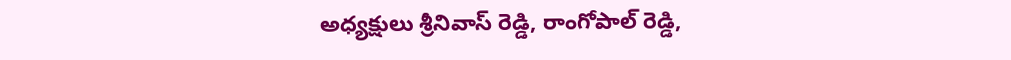అధ్యక్షులు శ్రీనివాస్ రెడ్డి, రాంగోపాల్ రెడ్డి,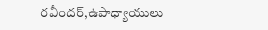రవీందర్,ఉపాధ్యాయులు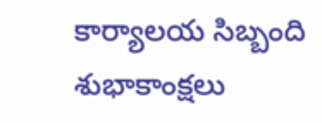కార్యాలయ సిబ్బంది శుభాకాంక్షలు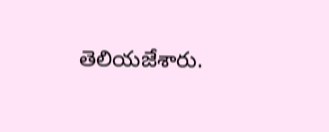తెలియజేశారు.